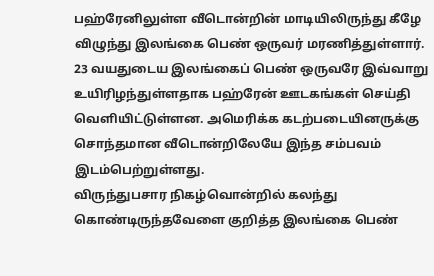பஹ்ரேனிலுள்ள வீடொன்றின் மாடியிலிருந்து கீழே விழுந்து இலங்கை பெண் ஒருவர் மரணித்துள்ளார்.
23 வயதுடைய இலங்கைப் பெண் ஒருவரே இவ்வாறு உயிரிழந்துள்ளதாக பஹ்ரேன் ஊடகங்கள் செய்தி வெளியிட்டுள்ளன. அமெரிக்க கடற்படையினருக்கு சொந்தமான வீடொன்றிலேயே இந்த சம்பவம் இடம்பெற்றுள்ளது.
விருந்துபசார நிகழ்வொன்றில் கலந்து கொண்டிருந்தவேளை குறித்த இலங்கை பெண்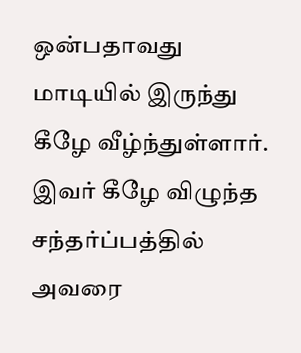ஒன்பதாவது மாடியில் இருந்து கீழே வீழ்ந்துள்ளார்.
இவர் கீழே விழுந்த சந்தர்ப்பத்தில் அவரை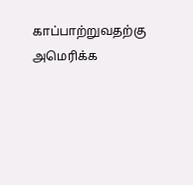காப்பாற்றுவதற்கு அமெரிக்க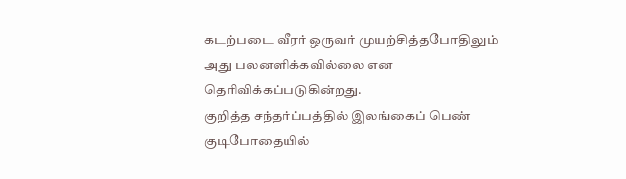கடற்படை வீரர் ஒருவர் முயற்சித்தபோதிலும் அது பலனளிக்கவில்லை என தெரிவிக்கப்படுகின்றது.
குறித்த சந்தர்ப்பத்தில் இலங்கைப் பெண் குடிபோதையில்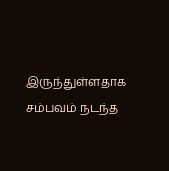இருந்துள்ளதாக சம்பவம் நடந்த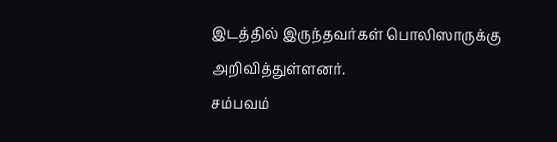இடத்தில் இருந்தவர்கள் பொலிஸாருக்கு அறிவித்துள்ளனர்.
சம்பவம்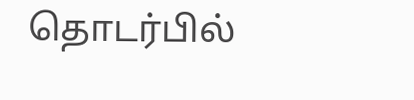தொடர்பில்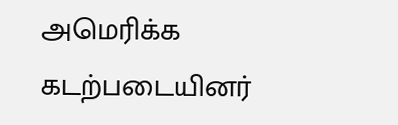அமெரிக்க கடற்படையினர்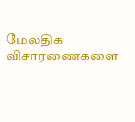மேலதிக விசாரணைகளை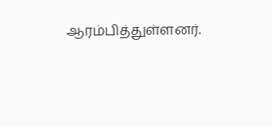ஆரம்பித்துள்ளனர்.